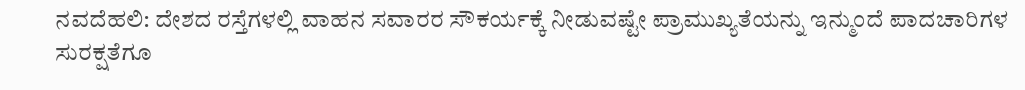ನವದೆಹಲಿ: ದೇಶದ ರಸ್ತೆಗಳಲ್ಲಿ ವಾಹನ ಸವಾರರ ಸೌಕರ್ಯಕ್ಕೆ ನೀಡುವಷ್ಟೇ ಪ್ರಾಮುಖ್ಯತೆಯನ್ನು ಇನ್ಮುಂದೆ ಪಾದಚಾರಿಗಳ ಸುರಕ್ಷತೆಗೂ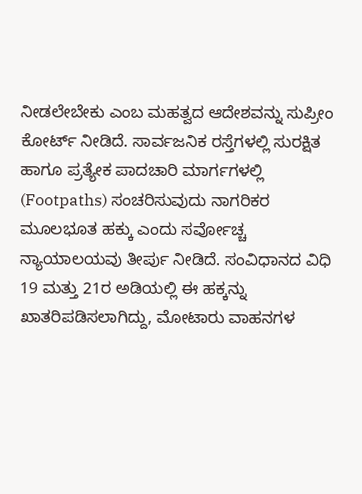ನೀಡಲೇಬೇಕು ಎಂಬ ಮಹತ್ವದ ಆದೇಶವನ್ನು ಸುಪ್ರೀಂ ಕೋರ್ಟ್ ನೀಡಿದೆ. ಸಾರ್ವಜನಿಕ ರಸ್ತೆಗಳಲ್ಲಿ ಸುರಕ್ಷಿತ ಹಾಗೂ ಪ್ರತ್ಯೇಕ ಪಾದಚಾರಿ ಮಾರ್ಗಗಳಲ್ಲಿ (Footpaths) ಸಂಚರಿಸುವುದು ನಾಗರಿಕರ ಮೂಲಭೂತ ಹಕ್ಕು ಎಂದು ಸರ್ವೋಚ್ಚ ನ್ಯಾಯಾಲಯವು ತೀರ್ಪು ನೀಡಿದೆ. ಸಂವಿಧಾನದ ವಿಧಿ 19 ಮತ್ತು 21ರ ಅಡಿಯಲ್ಲಿ ಈ ಹಕ್ಕನ್ನು ಖಾತರಿಪಡಿಸಲಾಗಿದ್ದು, ಮೋಟಾರು ವಾಹನಗಳ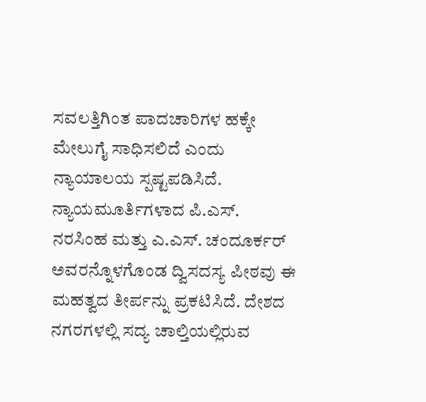ಸವಲತ್ತಿಗಿಂತ ಪಾದಚಾರಿಗಳ ಹಕ್ಕೇ ಮೇಲುಗೈ ಸಾಧಿಸಲಿದೆ ಎಂದು ನ್ಯಾಯಾಲಯ ಸ್ಪಷ್ಟಪಡಿಸಿದೆ.
ನ್ಯಾಯಮೂರ್ತಿಗಳಾದ ಪಿ.ಎಸ್. ನರಸಿಂಹ ಮತ್ತು ಎ.ಎಸ್. ಚಂದೂರ್ಕರ್ ಅವರನ್ನೊಳಗೊಂಡ ದ್ವಿಸದಸ್ಯ ಪೀಠವು ಈ ಮಹತ್ವದ ತೀರ್ಪನ್ನು ಪ್ರಕಟಿಸಿದೆ. ದೇಶದ ನಗರಗಳಲ್ಲಿ ಸದ್ಯ ಚಾಲ್ತಿಯಲ್ಲಿರುವ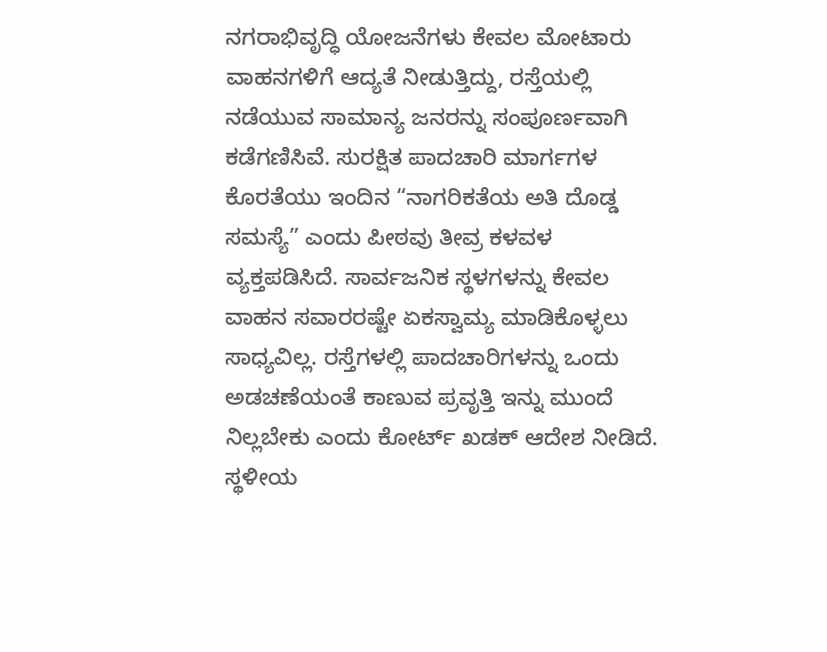ನಗರಾಭಿವೃದ್ಧಿ ಯೋಜನೆಗಳು ಕೇವಲ ಮೋಟಾರು ವಾಹನಗಳಿಗೆ ಆದ್ಯತೆ ನೀಡುತ್ತಿದ್ದು, ರಸ್ತೆಯಲ್ಲಿ ನಡೆಯುವ ಸಾಮಾನ್ಯ ಜನರನ್ನು ಸಂಪೂರ್ಣವಾಗಿ ಕಡೆಗಣಿಸಿವೆ. ಸುರಕ್ಷಿತ ಪಾದಚಾರಿ ಮಾರ್ಗಗಳ ಕೊರತೆಯು ಇಂದಿನ “ನಾಗರಿಕತೆಯ ಅತಿ ದೊಡ್ಡ ಸಮಸ್ಯೆ” ಎಂದು ಪೀಠವು ತೀವ್ರ ಕಳವಳ ವ್ಯಕ್ತಪಡಿಸಿದೆ. ಸಾರ್ವಜನಿಕ ಸ್ಥಳಗಳನ್ನು ಕೇವಲ ವಾಹನ ಸವಾರರಷ್ಟೇ ಏಕಸ್ವಾಮ್ಯ ಮಾಡಿಕೊಳ್ಳಲು ಸಾಧ್ಯವಿಲ್ಲ. ರಸ್ತೆಗಳಲ್ಲಿ ಪಾದಚಾರಿಗಳನ್ನು ಒಂದು ಅಡಚಣೆಯಂತೆ ಕಾಣುವ ಪ್ರವೃತ್ತಿ ಇನ್ನು ಮುಂದೆ ನಿಲ್ಲಬೇಕು ಎಂದು ಕೋರ್ಟ್ ಖಡಕ್ ಆದೇಶ ನೀಡಿದೆ.
ಸ್ಥಳೀಯ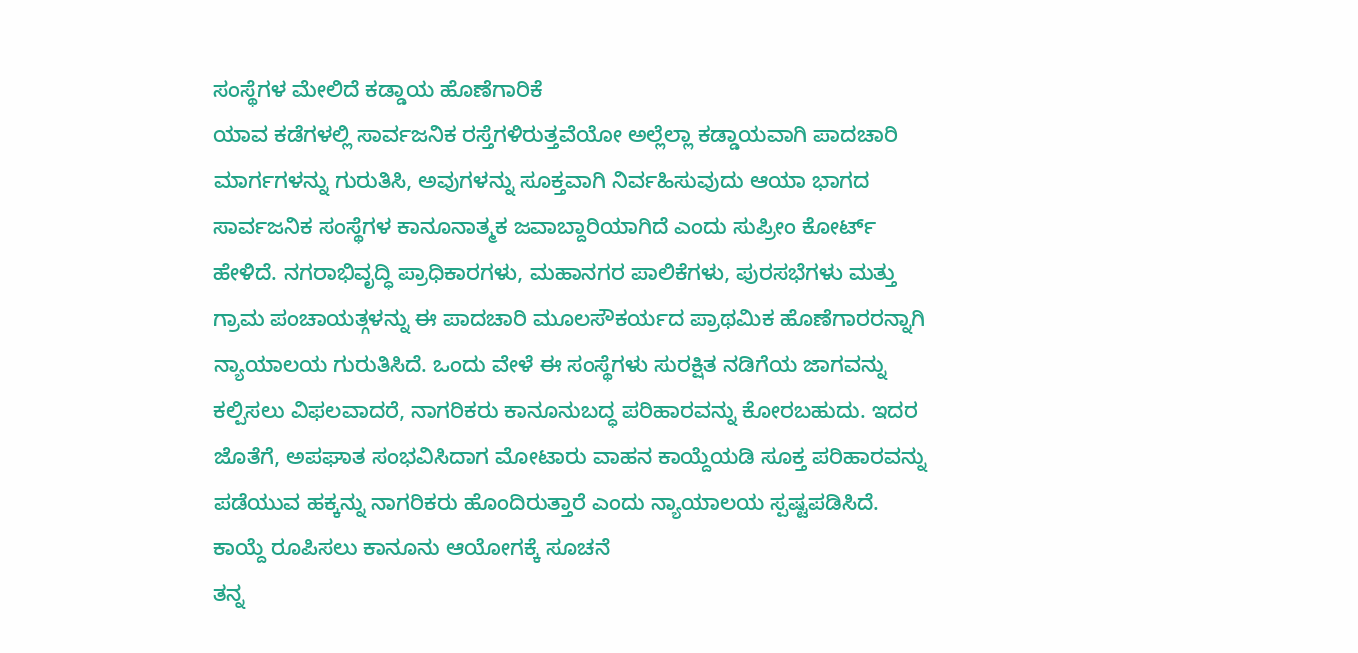ಸಂಸ್ಥೆಗಳ ಮೇಲಿದೆ ಕಡ್ಡಾಯ ಹೊಣೆಗಾರಿಕೆ
ಯಾವ ಕಡೆಗಳಲ್ಲಿ ಸಾರ್ವಜನಿಕ ರಸ್ತೆಗಳಿರುತ್ತವೆಯೋ ಅಲ್ಲೆಲ್ಲಾ ಕಡ್ಡಾಯವಾಗಿ ಪಾದಚಾರಿ ಮಾರ್ಗಗಳನ್ನು ಗುರುತಿಸಿ, ಅವುಗಳನ್ನು ಸೂಕ್ತವಾಗಿ ನಿರ್ವಹಿಸುವುದು ಆಯಾ ಭಾಗದ ಸಾರ್ವಜನಿಕ ಸಂಸ್ಥೆಗಳ ಕಾನೂನಾತ್ಮಕ ಜವಾಬ್ದಾರಿಯಾಗಿದೆ ಎಂದು ಸುಪ್ರೀಂ ಕೋರ್ಟ್ ಹೇಳಿದೆ. ನಗರಾಭಿವೃದ್ಧಿ ಪ್ರಾಧಿಕಾರಗಳು, ಮಹಾನಗರ ಪಾಲಿಕೆಗಳು, ಪುರಸಭೆಗಳು ಮತ್ತು ಗ್ರಾಮ ಪಂಚಾಯತ್ಗಳನ್ನು ಈ ಪಾದಚಾರಿ ಮೂಲಸೌಕರ್ಯದ ಪ್ರಾಥಮಿಕ ಹೊಣೆಗಾರರನ್ನಾಗಿ ನ್ಯಾಯಾಲಯ ಗುರುತಿಸಿದೆ. ಒಂದು ವೇಳೆ ಈ ಸಂಸ್ಥೆಗಳು ಸುರಕ್ಷಿತ ನಡಿಗೆಯ ಜಾಗವನ್ನು ಕಲ್ಪಿಸಲು ವಿಫಲವಾದರೆ, ನಾಗರಿಕರು ಕಾನೂನುಬದ್ಧ ಪರಿಹಾರವನ್ನು ಕೋರಬಹುದು. ಇದರ ಜೊತೆಗೆ, ಅಪಘಾತ ಸಂಭವಿಸಿದಾಗ ಮೋಟಾರು ವಾಹನ ಕಾಯ್ದೆಯಡಿ ಸೂಕ್ತ ಪರಿಹಾರವನ್ನು ಪಡೆಯುವ ಹಕ್ಕನ್ನು ನಾಗರಿಕರು ಹೊಂದಿರುತ್ತಾರೆ ಎಂದು ನ್ಯಾಯಾಲಯ ಸ್ಪಷ್ಟಪಡಿಸಿದೆ.
ಕಾಯ್ದೆ ರೂಪಿಸಲು ಕಾನೂನು ಆಯೋಗಕ್ಕೆ ಸೂಚನೆ
ತನ್ನ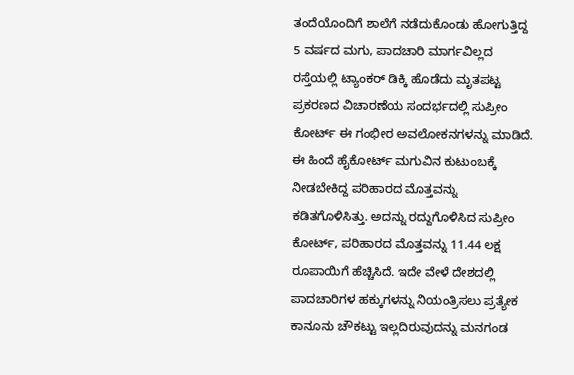ತಂದೆಯೊಂದಿಗೆ ಶಾಲೆಗೆ ನಡೆದುಕೊಂಡು ಹೋಗುತ್ತಿದ್ದ 5 ವರ್ಷದ ಮಗು, ಪಾದಚಾರಿ ಮಾರ್ಗವಿಲ್ಲದ ರಸ್ತೆಯಲ್ಲಿ ಟ್ಯಾಂಕರ್ ಡಿಕ್ಕಿ ಹೊಡೆದು ಮೃತಪಟ್ಟ ಪ್ರಕರಣದ ವಿಚಾರಣೆಯ ಸಂದರ್ಭದಲ್ಲಿ ಸುಪ್ರೀಂ ಕೋರ್ಟ್ ಈ ಗಂಭೀರ ಅವಲೋಕನಗಳನ್ನು ಮಾಡಿದೆ. ಈ ಹಿಂದೆ ಹೈಕೋರ್ಟ್ ಮಗುವಿನ ಕುಟುಂಬಕ್ಕೆ ನೀಡಬೇಕಿದ್ದ ಪರಿಹಾರದ ಮೊತ್ತವನ್ನು ಕಡಿತಗೊಳಿಸಿತ್ತು. ಅದನ್ನು ರದ್ದುಗೊಳಿಸಿದ ಸುಪ್ರೀಂ ಕೋರ್ಟ್, ಪರಿಹಾರದ ಮೊತ್ತವನ್ನು 11.44 ಲಕ್ಷ ರೂಪಾಯಿಗೆ ಹೆಚ್ಚಿಸಿದೆ. ಇದೇ ವೇಳೆ ದೇಶದಲ್ಲಿ ಪಾದಚಾರಿಗಳ ಹಕ್ಕುಗಳನ್ನು ನಿಯಂತ್ರಿಸಲು ಪ್ರತ್ಯೇಕ ಕಾನೂನು ಚೌಕಟ್ಟು ಇಲ್ಲದಿರುವುದನ್ನು ಮನಗಂಡ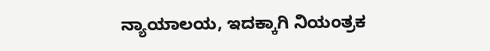ನ್ಯಾಯಾಲಯ, ಇದಕ್ಕಾಗಿ ನಿಯಂತ್ರಕ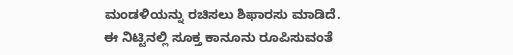ಮಂಡಳಿಯನ್ನು ರಚಿಸಲು ಶಿಫಾರಸು ಮಾಡಿದೆ. ಈ ನಿಟ್ಟಿನಲ್ಲಿ ಸೂಕ್ತ ಕಾನೂನು ರೂಪಿಸುವಂತೆ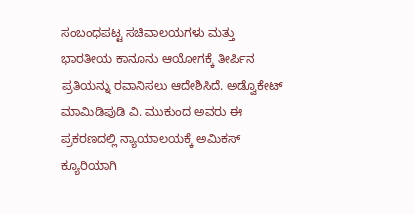ಸಂಬಂಧಪಟ್ಟ ಸಚಿವಾಲಯಗಳು ಮತ್ತು ಭಾರತೀಯ ಕಾನೂನು ಆಯೋಗಕ್ಕೆ ತೀರ್ಪಿನ ಪ್ರತಿಯನ್ನು ರವಾನಿಸಲು ಆದೇಶಿಸಿದೆ. ಅಡ್ವೊಕೇಟ್ ಮಾಮಿಡಿಪುಡಿ ವಿ. ಮುಕುಂದ ಅವರು ಈ ಪ್ರಕರಣದಲ್ಲಿ ನ್ಯಾಯಾಲಯಕ್ಕೆ ಅಮಿಕಸ್ ಕ್ಯೂರಿಯಾಗಿ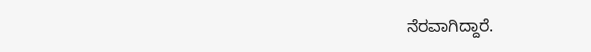ನೆರವಾಗಿದ್ದಾರೆ.